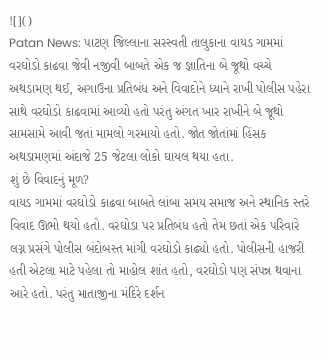![]()
Patan News: પાટણ જિલ્લાના સરસ્વતી તાલુકાના વાયડ ગામમાં વરઘોડો કાઢવા જેવી નજીવી બાબતે એક જ જ્ઞાતિના બે જૂથો વચ્ચે અથડામણ થઈ, અગાઉના પ્રતિબંધ અને વિવાદોને ધ્યાને રાખી પોલીસ પહેરા સાથે વરઘોડો કાઢવામાં આવ્યો હતો પરંતુ અંગત ખાર રાખીને બે જૂથો સામસામે આવી જતાં મામલો ગરમાયો હતો. જોત જોતાંમાં હિંસક અથડામણમાં અંદાજે 25 જેટલા લોકો ઘાયલ થયા હતા.
શું છે વિવાદનું મૂળ?
વાયડ ગામમાં વરઘોડો કાઢવા બાબતે લાંબા સમય સમાજ અને સ્થાનિક સ્તરે વિવાદ ઊભો થયો હતો. વરઘોડા પર પ્રતિબંધ હતો તેમ છતાં એક પરિવારે લગ્ન પ્રસંગે પોલીસ બંદોબસ્ત માંગી વરઘોડો કાઢ્યો હતો. પોલીસની હાજરી હતી એટલા માટે પહેલા તો માહોલ શાંત હતો, વરઘોડો પણ સંપન્ન થવાના આરે હતો. પરંતુ માતાજીના મંદિરે દર્શન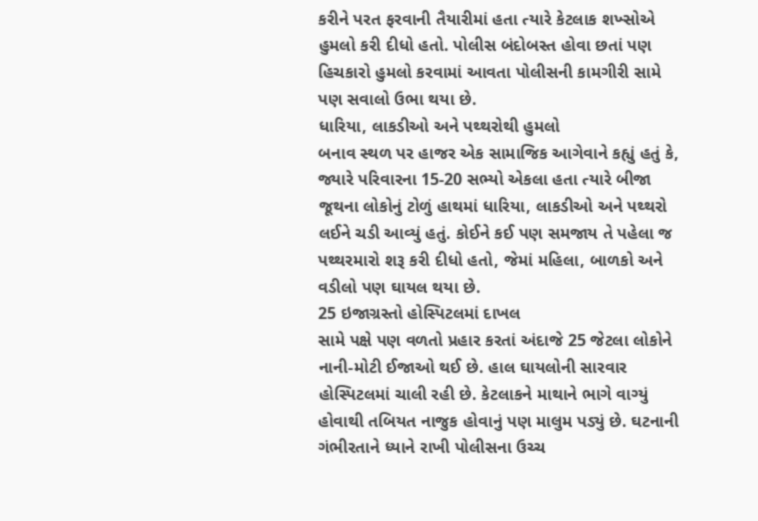કરીને પરત ફરવાની તૈયારીમાં હતા ત્યારે કેટલાક શખ્સોએ હુમલો કરી દીધો હતો. પોલીસ બંદોબસ્ત હોવા છતાં પણ હિચકારો હુમલો કરવામાં આવતા પોલીસની કામગીરી સામે પણ સવાલો ઉભા થયા છે.
ધારિયા, લાકડીઓ અને પથ્થરોથી હુમલો
બનાવ સ્થળ પર હાજર એક સામાજિક આગેવાને કહ્યું હતું કે, જ્યારે પરિવારના 15-20 સભ્યો એકલા હતા ત્યારે બીજા જૂથના લોકોનું ટોળું હાથમાં ધારિયા, લાકડીઓ અને પથ્થરો લઈને ચડી આવ્યું હતું. કોઈને કઈ પણ સમજાય તે પહેલા જ પથ્થરમારો શરૂ કરી દીધો હતો, જેમાં મહિલા, બાળકો અને વડીલો પણ ઘાયલ થયા છે.
25 ઇજાગ્રસ્તો હોસ્પિટલમાં દાખલ
સામે પક્ષે પણ વળતો પ્રહાર કરતાં અંદાજે 25 જેટલા લોકોને નાની-મોટી ઈજાઓ થઈ છે. હાલ ઘાયલોની સારવાર હોસ્પિટલમાં ચાલી રહી છે. કેટલાકને માથાને ભાગે વાગ્યું હોવાથી તબિયત નાજુક હોવાનું પણ માલુમ પડ્યું છે. ઘટનાની ગંભીરતાને ધ્યાને રાખી પોલીસના ઉચ્ચ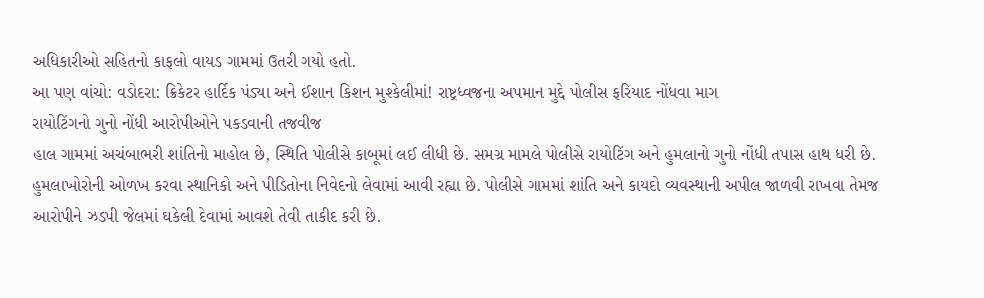અધિકારીઓ સહિતનો કાફલો વાયડ ગામમાં ઉતરી ગયો હતો.
આ પણ વાંચો: વડોદરા: ક્રિકેટર હાર્દિક પંડ્યા અને ઈશાન કિશન મુશ્કેલીમાં! રાષ્ટ્રધ્વજના અપમાન મુદ્દે પોલીસ ફરિયાદ નોંધવા માગ
રાયોટિંગનો ગુનો નોંધી આરોપીઓને પકડવાની તજવીજ
હાલ ગામમાં અચંબાભરી શાંતિનો માહોલ છે, સ્થિતિ પોલીસે કાબૂમાં લઈ લીધી છે. સમગ્ર મામલે પોલીસે રાયોટિંગ અને હુમલાનો ગુનો નોંધી તપાસ હાથ ધરી છે. હુમલાખોરોની ઓળખ કરવા સ્થાનિકો અને પીડિતોના નિવેદનો લેવામાં આવી રહ્યા છે. પોલીસે ગામમાં શાંતિ અને કાયદો વ્યવસ્થાની અપીલ જાળવી રાખવા તેમજ આરોપીને ઝડપી જેલમાં ઘકેલી દેવામાં આવશે તેવી તાકીદ કરી છે.